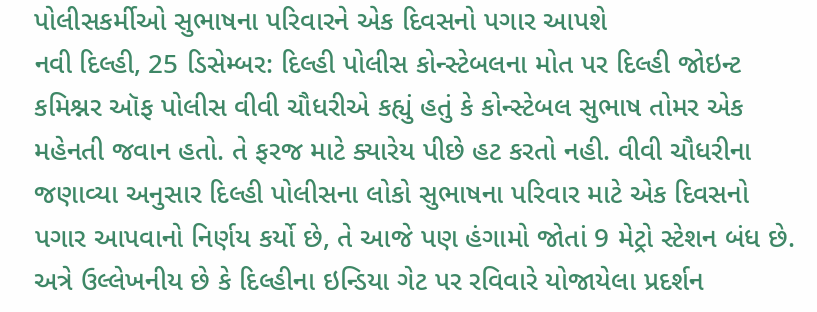પોલીસકર્મીઓ સુભાષના પરિવારને એક દિવસનો પગાર આપશે
નવી દિલ્હી, 25 ડિસેમ્બર: દિલ્હી પોલીસ કોન્સ્ટેબલના મોત પર દિલ્હી જોઇન્ટ કમિશ્નર ઑફ પોલીસ વીવી ચૌધરીએ કહ્યું હતું કે કોન્સ્ટેબલ સુભાષ તોમર એક મહેનતી જવાન હતો. તે ફરજ માટે ક્યારેય પીછે હટ કરતો નહી. વીવી ચૌધરીના જણાવ્યા અનુસાર દિલ્હી પોલીસના લોકો સુભાષના પરિવાર માટે એક દિવસનો પગાર આપવાનો નિર્ણય કર્યો છે, તે આજે પણ હંગામો જોતાં 9 મેટ્રો સ્ટેશન બંધ છે.
અત્રે ઉલ્લેખનીય છે કે દિલ્હીના ઇન્ડિયા ગેટ પર રવિવારે યોજાયેલા પ્રદર્શન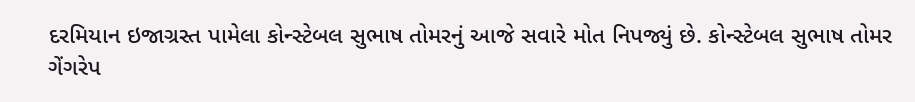દરમિયાન ઇજાગ્રસ્ત પામેલા કોન્સ્ટેબલ સુભાષ તોમરનું આજે સવારે મોત નિપજ્યું છે. કોન્સ્ટેબલ સુભાષ તોમર ગેંગરેપ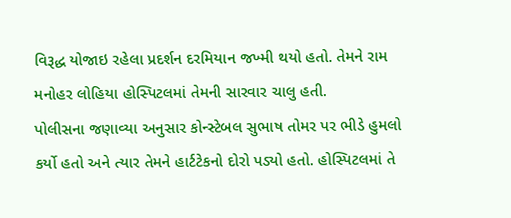વિરૂદ્ધ યોજાઇ રહેલા પ્રદર્શન દરમિયાન જખ્મી થયો હતો. તેમને રામ મનોહર લોહિયા હોસ્પિટલમાં તેમની સારવાર ચાલુ હતી.
પોલીસના જણાવ્યા અનુસાર કોન્સ્ટેબલ સુભાષ તોમર પર ભીડે હુમલો કર્યો હતો અને ત્યાર તેમને હાર્ટટેકનો દોરો પડ્યો હતો. હોસ્પિટલમાં તે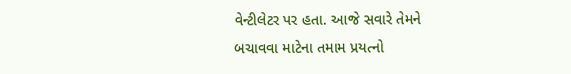વેન્ટીલેટર પર હતા. આજે સવારે તેમને બચાવવા માટેના તમામ પ્રયત્નો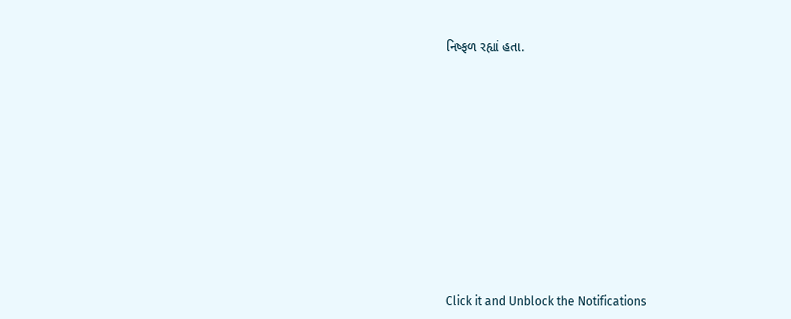નિષ્ફળ રહ્યાં હતા.













Click it and Unblock the Notifications